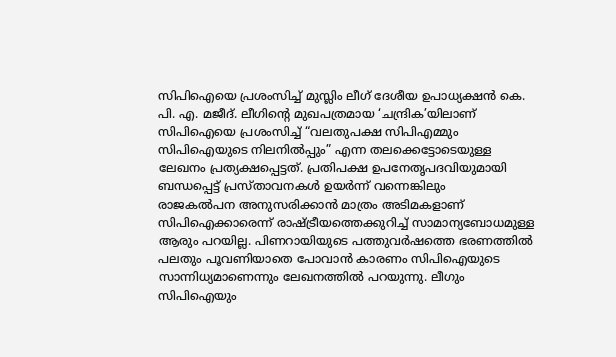സിപിഐയെ പ്രശംസിച്ച് മുസ്ലിം ലീഗ് ദേശീയ ഉപാധ്യക്ഷൻ കെ. പി. എ. മജീദ്. ലീഗിന്റെ മുഖപത്രമായ ‘ചന്ദ്രിക’യിലാണ് സിപിഐയെ പ്രശംസിച്ച് “വലതുപക്ഷ സിപിഎമ്മും സിപിഐയുടെ നിലനിൽപ്പും” എന്ന തലക്കെട്ടോടെയുള്ള ലേഖനം പ്രത്യക്ഷപ്പെട്ടത്. പ്രതിപക്ഷ ഉപനേതൃപദവിയുമായി ബന്ധപ്പെട്ട് പ്രസ്താവനകൾ ഉയർന്ന് വന്നെങ്കിലും
രാജകൽപന അനുസരിക്കാൻ മാത്രം അടിമകളാണ് സിപിഐക്കാരെന്ന് രാഷ്ട്രീയത്തെക്കുറിച്ച് സാമാന്യബോധമുള്ള ആരും പറയില്ല. പിണറായിയുടെ പത്തുവർഷത്തെ ഭരണത്തിൽ പലതും പൂവണിയാതെ പോവാൻ കാരണം സിപിഐയുടെ സാന്നിധ്യമാണെന്നും ലേഖനത്തിൽ പറയുന്നു. ലീഗും സിപിഐയും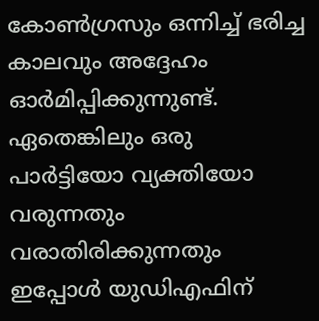കോൺഗ്രസും ഒന്നിച്ച് ഭരിച്ച കാലവും അദ്ദേഹം ഓർമിപ്പിക്കുന്നുണ്ട്. ഏതെങ്കിലും ഒരു പാർട്ടിയോ വ്യക്തിയോ വരുന്നതും വരാതിരിക്കുന്നതും ഇപ്പോൾ യുഡിഎഫിന്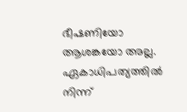ഭീഷണിയോ ആശങ്കയോ അല്ല. ഏകാധിപത്യത്തിൽ നിന്ന്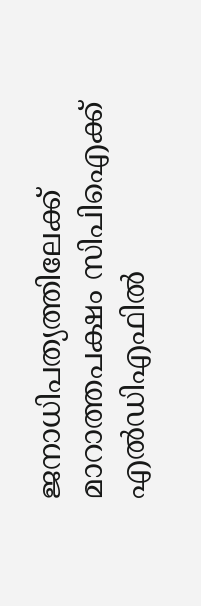ജനാധിപത്യത്തിലേക്ക് മാറാത്തപക്ഷം സിപിഐക്ക് എൽഡിഎഫിൽ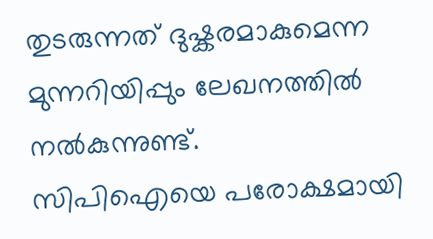തുടരുന്നത് ദുഷ്കരമാകുമെന്ന മുന്നറിയിപ്പും ലേഖനത്തിൽ നൽകുന്നുണ്ട്.
സിപിഐയെ പരോക്ഷമായി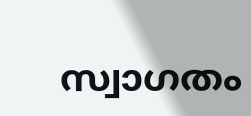സ്വാഗതം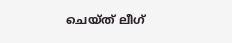ചെയ്ത് ലീഗ്